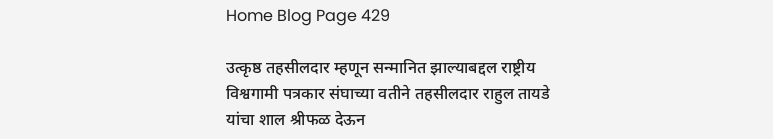Home Blog Page 429

उत्कृष्ठ तहसीलदार म्हणून सन्मानित झाल्याबद्दल राष्ट्रीय विश्वगामी पत्रकार संघाच्या वतीने तहसीलदार राहुल तायडे यांचा शाल श्रीफळ देऊन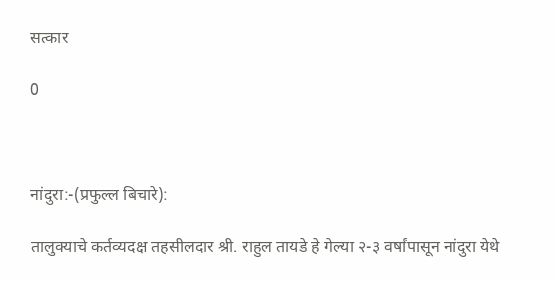सत्कार

0



नांदुरा:-(प्रफुल्ल बिचारे):

तालुक्याचे कर्तव्यदक्ष तहसीलदार श्री. राहुल तायडे हे गेल्या २-३ वर्षांपासून नांदुरा येथे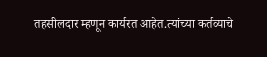तहसीलदार म्हणून कार्यरत आहेत.त्यांच्या कर्तव्याचे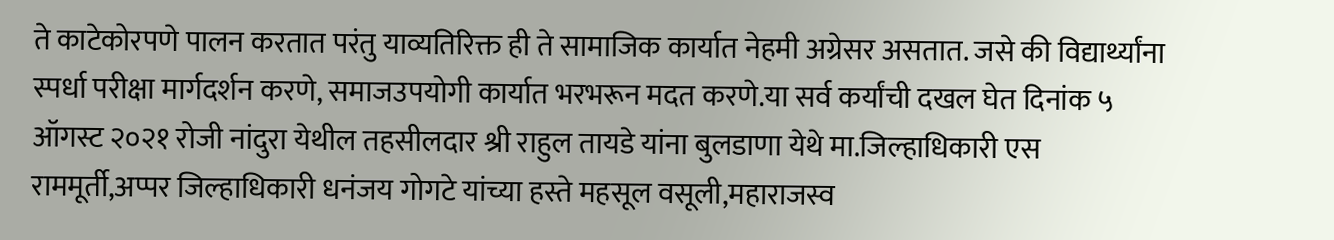ते काटेकोरपणे पालन करतात परंतु याव्यतिरिक्त ही ते सामाजिक कार्यात नेहमी अग्रेसर असतात. जसे की विद्यार्थ्यांना स्पर्धा परीक्षा मार्गदर्शन करणे, समाजउपयोगी कार्यात भरभरून मदत करणे.या सर्व कर्यांची दखल घेत दिनांक ५ ऑगस्ट २०२१ रोजी नांदुरा येथील तहसीलदार श्री राहुल तायडे यांना बुलडाणा येथे मा.जिल्हाधिकारी एस राममूर्ती,अप्पर जिल्हाधिकारी धनंजय गोगटे यांच्या हस्ते महसूल वसूली,महाराजस्व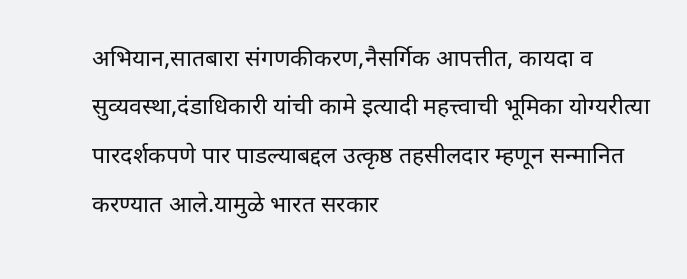अभियान,सातबारा संगणकीकरण,नैसर्गिक आपत्तीत, कायदा व सुव्यवस्था,दंडाधिकारी यांची कामे इत्यादी महत्त्वाची भूमिका योग्यरीत्या पारदर्शकपणे पार पाडल्याबद्दल उत्कृष्ठ तहसीलदार म्हणून सन्मानित करण्यात आले.यामुळे भारत सरकार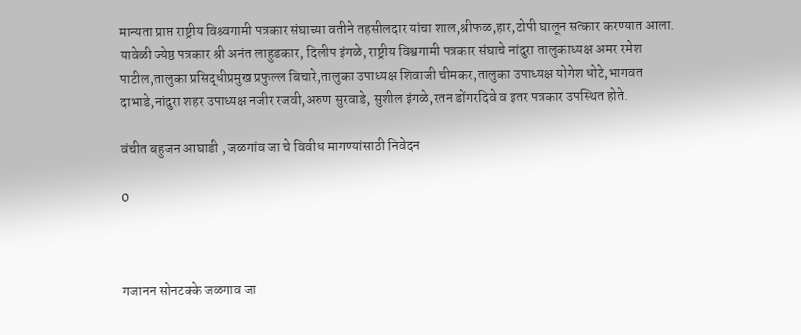मान्यता प्राप्त राष्ट्रीय विश्र्वगामी पत्रकार संघाच्या वतीने तहसीलदार यांचा शाल,श्रीफळ,हार,टोपी घालून सत्कार करण्यात आला. यावेळी ज्येष्ठ पत्रकार श्री अनंत लाहुडकार, दिलीप इंगळे, राष्ट्रीय विश्वगामी पत्रकार संघाचे नांदुरा तालुकाध्यक्ष अमर रमेश पाटील,तालुका प्रसिद्धीप्रमुख प्रफुल्ल बिचारे,तालुका उपाध्यक्ष शिवाजी चीमकर,तालुका उपाध्यक्ष योगेश धोटे,भागवत दाभाडे,नांदुरा शहर उपाध्यक्ष नजीर रजवी,अरुण सुरवाडे, सुशील इंगळे,रतन डोंगरदिवे व इतर पत्रकार उपस्थित होते.

वंचीत बहुजन आघाडी , जळगांव जा चे विवीध मागण्यांसाठी निवेदन

0



गजानन सोनटक्के जळगाव जा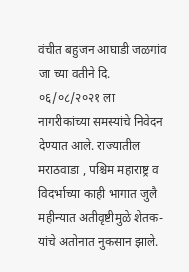वंचीत बहुजन आघाडी जळगांव जा च्या वतीने दि. ०६/०८/२०२१ ला नागरीकांच्या समस्यांचे निवेदन देण्यात आले. राज्यातील मराठवाडा , पश्चिम महाराष्ट्र व विदर्भाच्या काही भागात जुलै महीन्यात अतीवृष्टीमुळे शेतक-यांचे अतोनात नुकसान झाले.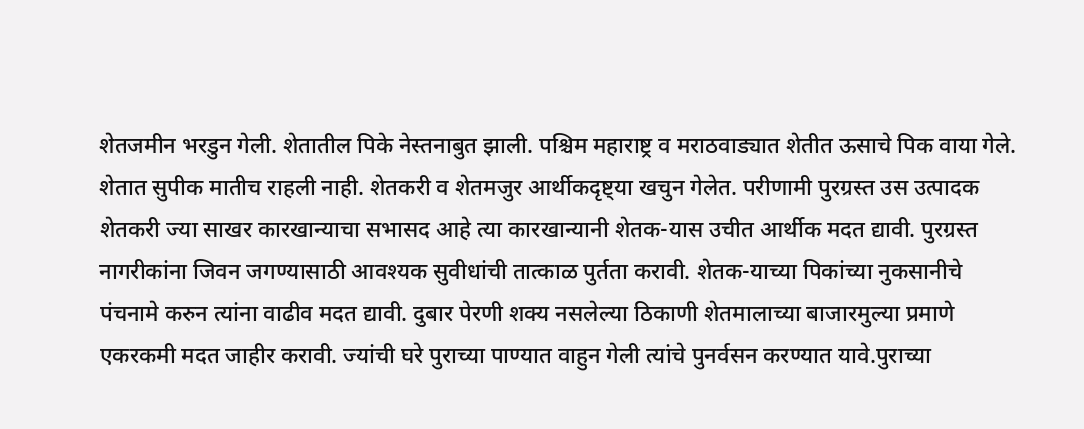शेतजमीन भरडुन गेली. शेतातील पिके नेस्तनाबुत झाली. पश्चिम महाराष्ट्र व मराठवाड्यात शेतीत ऊसाचे पिक वाया गेले. शेतात सुपीक मातीच राहली नाही. शेतकरी व शेतमजुर आर्थीकदृष्ट्या खचुन गेलेत. परीणामी पुरग्रस्त उस उत्पादक शेतकरी ज्या साखर कारखान्याचा सभासद आहे त्या कारखान्यानी शेतक-यास उचीत आर्थीक मदत द्यावी. पुरग्रस्त नागरीकांना जिवन जगण्यासाठी आवश्यक सुवीधांची तात्काळ पुर्तता करावी. शेतक-याच्या पिकांच्या नुकसानीचे पंचनामे करुन त्यांना वाढीव मदत द्यावी. दुबार पेरणी शक्य नसलेल्या ठिकाणी शेतमालाच्या बाजारमुल्या प्रमाणे एकरकमी मदत जाहीर करावी. ज्यांची घरे पुराच्या पाण्यात वाहुन गेली त्यांचे पुनर्वसन करण्यात यावे.पुराच्या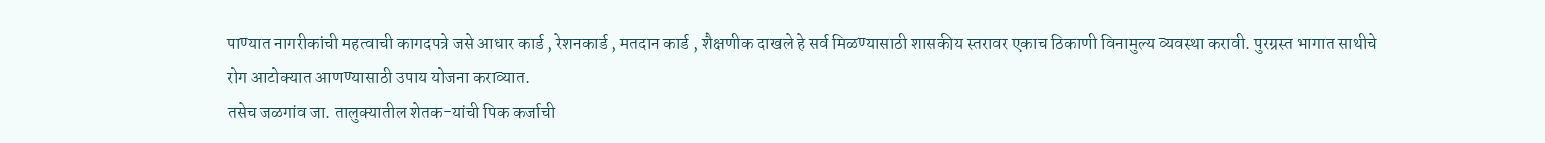पाण्यात नागरीकांची महत्वाची कागदपत्रे जसे आधार कार्ड , रेशनकार्ड , मतदान कार्ड , शैक्षणीक दाखले हे सर्व मिळण्यासाठी शासकीय स्तरावर एकाच ठिकाणी विनामुल्य व्यवस्था करावी. पुरग्रस्त भागात साथीचे रोग आटोक्यात आणण्यासाठी उपाय योजना कराव्यात.
तसेच जळगांव जा. तालुक्यातील शेतक-यांची पिक कर्जाची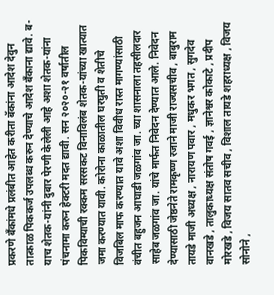प्रकरणे बॅंकांमधे प्रलंबीत आहेत करीता बॅकांना आदेश देवुन तात्काळ पिककर्ज उपलब्ध करुन देण्याचे आदेश बॅंकाना द्यावे. ब-याच शेतक-यांनी दुबार पेरणी केलेली आहे अशा शेतक-यांना पंचनामा करुन हेक्टरी मदत द्यावी. सन २०२०-२१ वर्षातील पिकविम्याची रक्कम सरसकट विनाविलंब शेतक-यांच्या खात्यात जमा करण्यात यावी. कोरोना काळातील घरघुती व शेतीचे विजबिल माफ करण्यात यावे अशा विवीध रास्त मागण्यांसाठी वंचीत बहुजन आघाडी जळगांव जा. च्या शासनाला तहसीलदार साहेब जळगांव जा. यांचे मार्फत निवेदन देण्यात आले. निवेदन देण्यासाठी जेष्ठनेते रामकृष्ण रजाने माजी राज्यसचीव , बाबुराम तायडे माजी अध्यक्ष , नारायण पवार , मधुकर भगत , सुगदेव वानखडे , तालुकाध्यक्ष संतोष गवई , ज्ञानेश्वर कोकाटे , प्रदीप मोरखडे , विजय सातव सचीव , विशाल तायडे शहराध्यक्ष , विजय सोनोने ,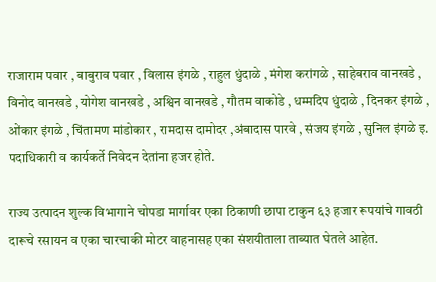राजाराम पवार , बाबुराव पवार , विलास इंगळे , राहुल धुंदाळे , मंगेश करांगळे , साहेबराव वानखडे , विनोद वानखडे , योगेश वानखडे , अश्विन वानखडे , गौतम वाकोडे , धम्मदिप धुंदाळे , दिनकर इंगळे , ओंकार इंगळे , चिंतामण मांडोकार , रामदास दामोदर ,अंबादास पारवे , संजय इंगळे , सुनिल इंगळे इ. पदाधिकारी व कार्यकर्ते निवेदन देतांना हजर होते.

राज्य उत्पादन शुल्क विभागाने चोपडा मार्गावर एका ठिकाणी छापा टाकुन ६३ हजार रूपयांचे गावठी दारूचे रसायन व एका चारचाकी मोटर वाहनासह एका संशयीताला ताब्यात घेतले आहेत.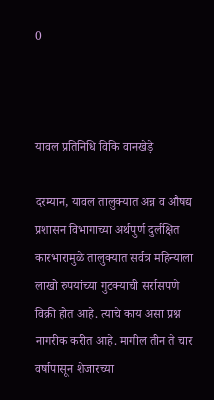0



यावल प्रतिनिधि विकि वानखेड़े

दरम्यान, यावल तालुक्यात अन्न व औषद्य प्रशासन विभागाच्या अर्थपुर्ण दुर्लक्षित कारभारामुळे तालुक्यात सर्वत्र महिन्याला लाखो रुपयांच्या गुटक्याची सर्रासपणे विक्री होत आहे. त्याचे काय असा प्रश्न नागरीक करीत आहे. मागील तीन ते चार वर्षापासून शेजारच्या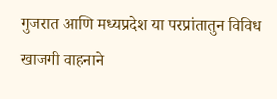गुजरात आणि मध्यप्रदेश या परप्रांतातुन विविध खाजगी वाहनाने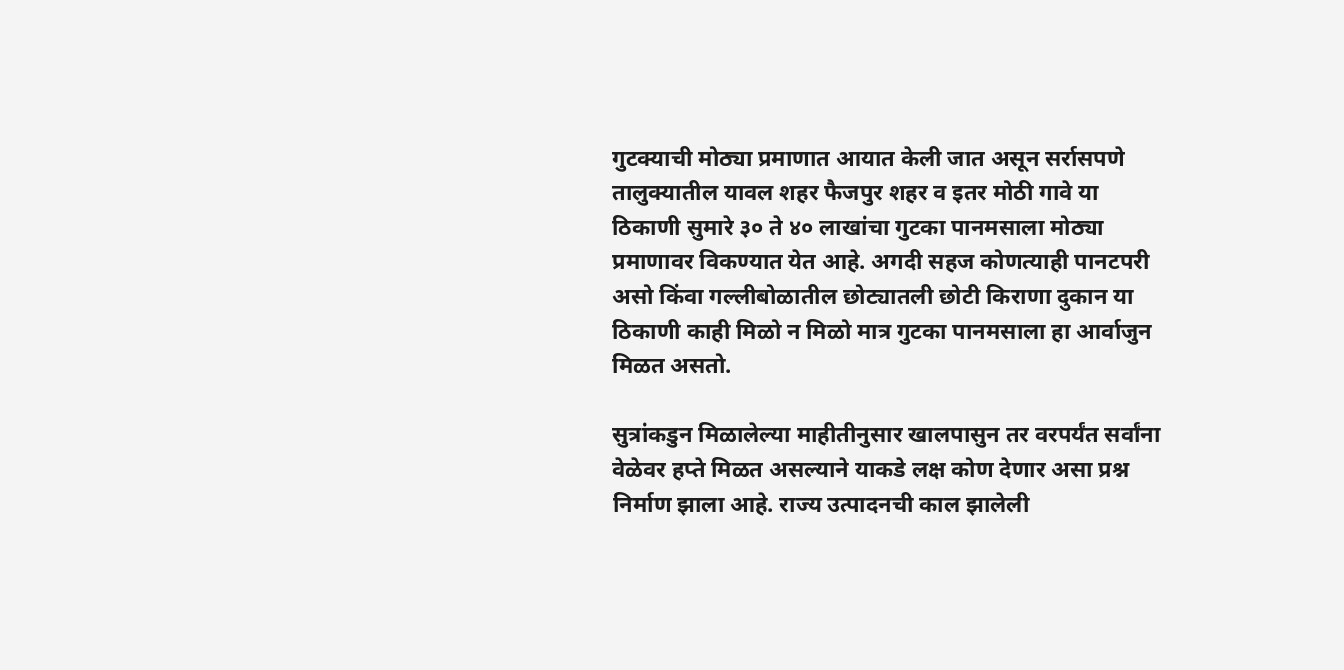गुटक्याची मोठ्या प्रमाणात आयात केली जात असून सर्रासपणे तालुक्यातील यावल शहर फैजपुर शहर व इतर मोठी गावे या ठिकाणी सुमारे ३० ते ४० लाखांचा गुटका पानमसाला मोठ्या प्रमाणावर विकण्यात येत आहे. अगदी सहज कोणत्याही पानटपरी असो किंवा गल्लीबोळातील छोट्यातली छोटी किराणा दुकान या ठिकाणी काही मिळो न मिळो मात्र गुटका पानमसाला हा आर्वाजुन मिळत असतो.

सुत्रांकडुन मिळालेल्या माहीतीनुसार खालपासुन तर वरपर्यंत सर्वांना वेळेवर हप्ते मिळत असल्याने याकडे लक्ष कोण देणार असा प्रश्न निर्माण झाला आहे. राज्य उत्पादनची काल झालेली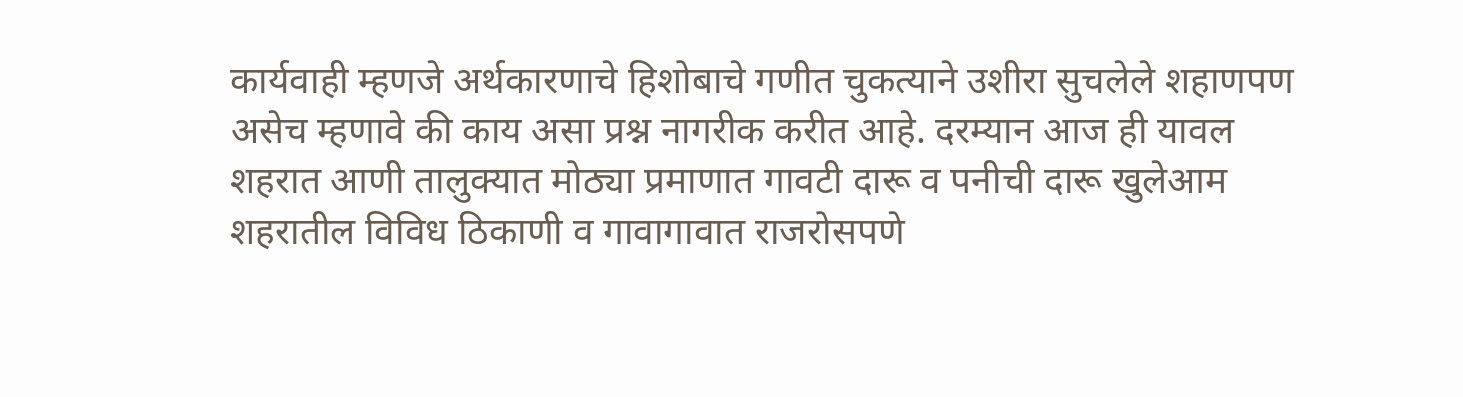कार्यवाही म्हणजे अर्थकारणाचे हिशोबाचे गणीत चुकत्याने उशीरा सुचलेले शहाणपण असेच म्हणावे की काय असा प्रश्न नागरीक करीत आहे. दरम्यान आज ही यावल शहरात आणी तालुक्यात मोठ्या प्रमाणात गावटी दारू व पनीची दारू खुलेआम शहरातील विविध ठिकाणी व गावागावात राजरोसपणे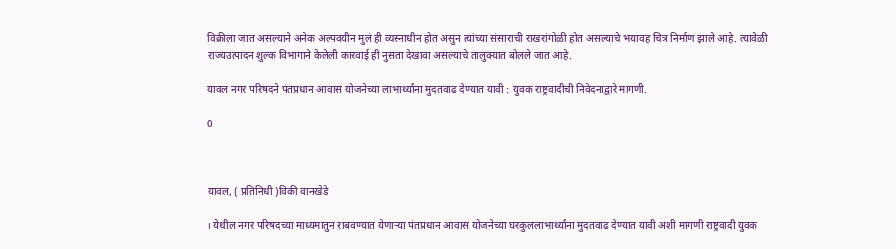विक्रीला जात असल्याने अनेक अल्पवयीन मुलं ही व्यस्नाधीन होत असुन त्यांच्या संसाराची राखरांगोळी होत असल्याचे भयावह चित्र निर्माण झाले आहे. त्यावेळी राज्यउत्पादन शुल्क विभागाने केलेली कारवाई ही नुसता देखावा असल्याचे तालुक्यात बोलले जात आहे.

यावल नगर परिषदने पंतप्रधान आवास योजनेच्या लाभार्थ्यांना मुदतवाढ देण्यात यावी : युवक राष्ट्रवादीची निवेदनाद्वारे मागणी.

0



यावल, ( प्रतिनिधी )विकी वानखेडे

। येथील नगर परिषदच्या माध्यमातुन राबवण्यात येणाऱ्या पंतप्रधान आवास योजनेच्या घरकुललाभार्थ्यांना मुदतवाढ देण्यात यावी अशी मागणी राष्ट्रवादी युवक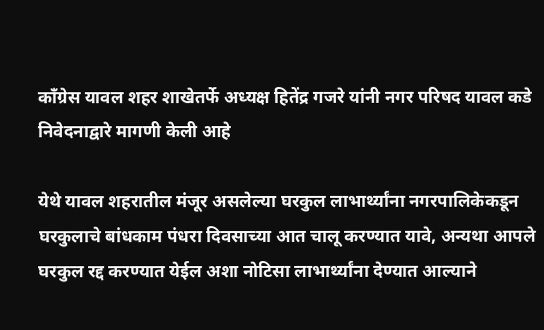काँग्रेस यावल शहर शाखेतर्फे अध्यक्ष हितेंद्र गजरे यांनी नगर परिषद यावल कडे निवेदनाद्वारे मागणी केली आहे

येथे यावल शहरातील मंजूर असलेल्या घरकुल लाभार्थ्यांना नगरपालिकेकडून घरकुलाचे बांधकाम पंधरा दिवसाच्या आत चालू करण्यात यावे, अन्यथा आपले घरकुल रद्द करण्यात येईल अशा नोटिसा लाभार्थ्यांना देण्यात आल्याने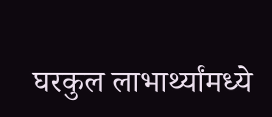घरकुल लाभार्थ्यांमध्ये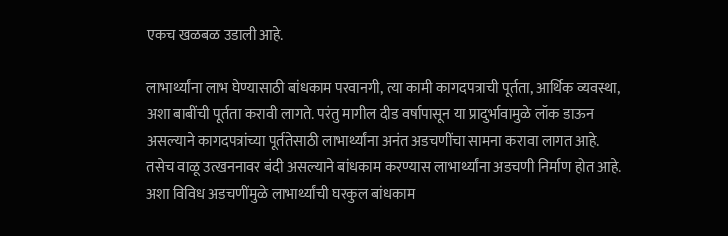एकच खळबळ उडाली आहे.

लाभार्थ्यांना लाभ घेण्यासाठी बांधकाम परवानगी, त्या कामी कागदपत्राची पूर्तता, आर्थिक व्यवस्था, अशा बाबींची पूर्तता करावी लागते. परंतु मागील दीड वर्षापासून या प्रादुर्भावामुळे लॉक डाऊन असल्याने कागदपत्रांच्या पूर्ततेसाठी लाभार्थ्यांना अनंत अडचणींचा सामना करावा लागत आहे. तसेच वाळू उत्खननावर बंदी असल्याने बांधकाम करण्यास लाभार्थ्यांना अडचणी निर्माण होत आहे. अशा विविध अडचणींमुळे लाभार्थ्यांची घरकुल बांधकाम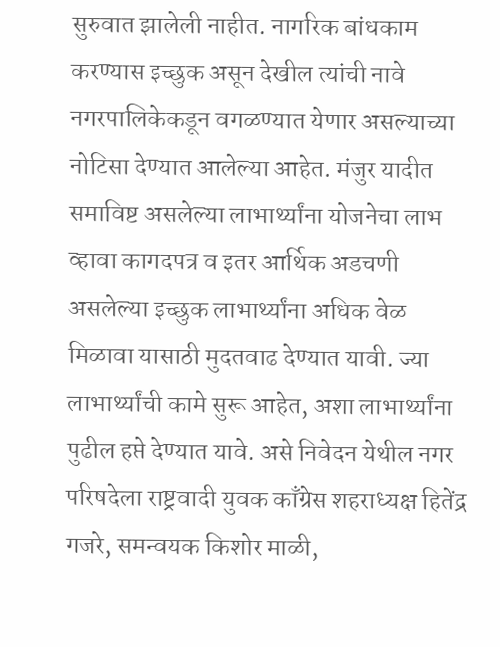सुरुवात झालेली नाहीत. नागरिक बांधकाम करण्यास इच्छुक असून देखील त्यांची नावे नगरपालिकेकडून वगळण्यात येणार असल्याच्या नोटिसा देण्यात आलेल्या आहेत. मंजुर यादीत समाविष्ट असलेल्या लाभार्थ्यांना योजनेचा लाभ व्हावा कागदपत्र व इतर आर्थिक अडचणी असलेल्या इच्छुक लाभार्थ्यांना अधिक वेळ मिळावा यासाठी मुदतवाढ देण्यात यावी. ज्या लाभार्थ्यांची कामे सुरू आहेत, अशा लाभार्थ्यांना पुढील हप्ते देण्यात यावे. असे निवेदन येथील नगर परिषदेला राष्ट्रवादी युवक काँग्रेस शहराध्यक्ष हितेंद्र गजरे, समन्वयक किशोर माळी,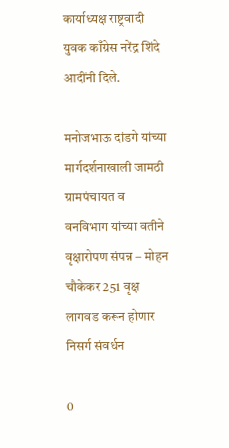कार्याध्यक्ष राष्ट्रवादी युवक काँग्रेस नरेंद्र शिंदे आदींनी दिले.

मनोजभाऊ दांडगे यांच्या मार्गदर्शनाखाली जामठी ग्रामपंचायत व वनविभाग यांच्या वतीने वृक्षारोपण संपन्न – मोहन चौकेकर 251 वृक्ष लागवड करून होणार निसर्ग संवर्धन

0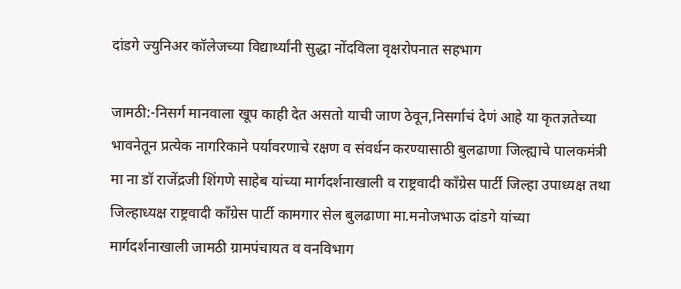दांडगे ज्युनिअर कॉलेजच्या विद्यार्थ्यांनी सुद्धा नोंदविला वृक्षरोपनात सहभाग

जामठी:-निसर्ग मानवाला खूप काही देत असतो याची जाण ठेवून,निसर्गाचं देणं आहे या कृतज्ञतेच्‍या भावनेतून प्रत्‍येक नागरिकाने पर्यावरणाचे रक्षण व संवर्धन करण्‍यासाठी बुलढाणा जिल्ह्याचे पालकमंत्री मा ना डॉ राजेंद्रजी शिंगणे साहेब यांच्या मार्गदर्शनाखाली व राष्ट्रवादी काँग्रेस पार्टी जिल्हा उपाध्यक्ष तथा जिल्हाध्यक्ष राष्ट्रवादी काँग्रेस पार्टी कामगार सेल बुलढाणा मा.मनोजभाऊ दांडगे यांच्या मार्गदर्शनाखाली जामठी ग्रामपंचायत व वनविभाग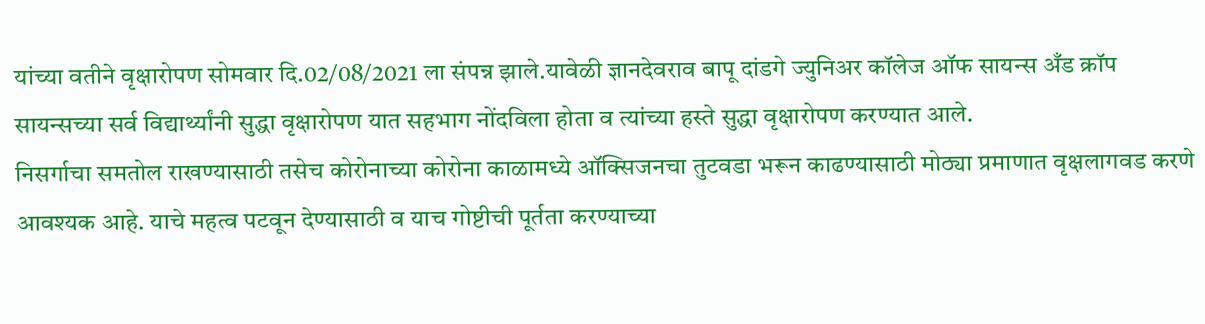यांच्या वतीने वृक्षारोपण सोमवार दि.02/08/2021 ला संपन्न झाले.यावेळी ज्ञानदेवराव बापू दांडगे ज्युनिअर कॉलेज ऑफ सायन्स अँड क्रॉप सायन्सच्या सर्व विद्यार्थ्यांनी सुद्धा वृक्षारोपण यात सहभाग नोंदविला होता व त्यांच्या हस्ते सुद्धा वृक्षारोपण करण्यात आले.
निसर्गाचा समतोल राखण्यासाठी तसेच कोरोनाच्या कोरोना काळामध्ये ऑक्सिजनचा तुटवडा भरून काढण्यासाठी मोठ्या प्रमाणात वृक्षलागवड करणे आवश्यक आहे. याचे महत्व पटवून देण्यासाठी व याच गोष्टीची पूर्तता करण्याच्या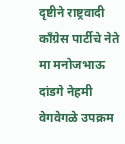दृष्टीने राष्ट्रवादी काँग्रेस पार्टीचे नेते मा मनोजभाऊ दांडगे नेहमी वेगवेगळे उपक्रम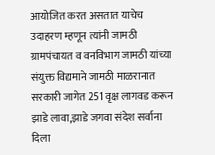आयोजित करत असतात याचेच उदाहरण म्हणून त्यांनी जामठी ग्रामपंचायत व वनविभाग जामठी यांच्या संयुक्त विद्यमाने जामठी माळरानात सरकारी जागेत 251 वृक्ष लागवड करून झाडे लावा,झाडे जगवा संदेश सर्वाना दिला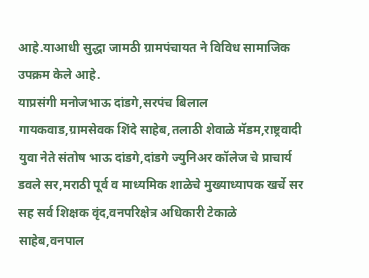आहे.याआधी सुद्धा जामठी ग्रामपंचायत ने विविध सामाजिक उपक्रम केले आहे.
याप्रसंगी मनोजभाऊ दांडगे,सरपंच बिलाल गायकवाड,ग्रामसेवक शिंदे साहेब,तलाठी शेवाळे मॅडम,राष्ट्रवादी युवा नेते संतोष भाऊ दांडगे,दांडगे ज्युनिअर कॉलेज चे प्राचार्य डवले सर,मराठी पूर्व व माध्यमिक शाळेचे मुख्याध्यापक खर्चे सर सह सर्व शिक्षक वृंद,वनपरिक्षेत्र अधिकारी टेकाळे साहेब,वनपाल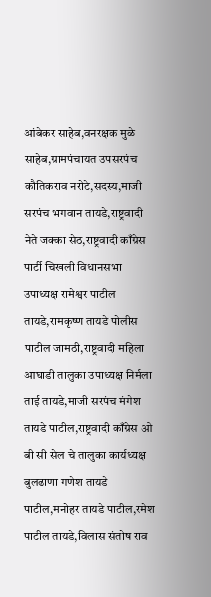आंबेकर साहेब,वनरक्षक मुळे साहेब,ग्रामपंचायत उपसरपंच कौतिकराव नरोटे,सदस्य,माजी सरपंच भगवान तायडे,राष्ट्रवादी नेते जक्का सेठ,राष्ट्रवादी काँग्रेस पार्टी चिखली विधानसभा उपाध्यक्ष रामेश्वर पाटील तायडे,रामकृष्ण तायडे पोलीस पाटील जामठी,राष्ट्रवादी महिला आघाडी तालुका उपाध्यक्ष निर्मला ताई तायडे,माजी सरपंच मंगेश तायडे पाटील,राष्ट्रवादी काँग्रेस ओ बी सी सेल चे तालुका कार्यध्यक्ष बुलढाणा गणेश तायडे पाटील,मनोहर तायडे पाटील,रमेश पाटील तायडे,विलास संतोष राव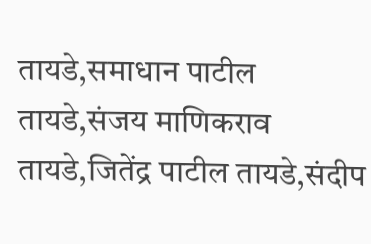तायडे,समाधान पाटील तायडे,संजय माणिकराव तायडे,जितेंद्र पाटील तायडे,संदीप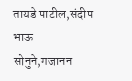तायडे पाटील,संदीप भाऊ सोनुने,गजानन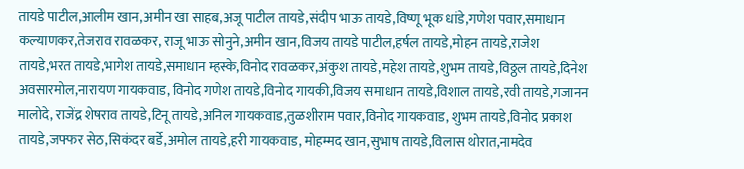तायडे पाटील,आलीम खान,अमीन खा साहब,अजू पाटील तायडे,संदीप भाऊ तायडे,विष्णू भूक धांडे,गणेश पवार,समाधान कल्याणकर,तेजराव रावळकर, राजू भाऊ सोनुने,अमीन खान,विजय तायडे पाटील,हर्षल तायडे,मोहन तायडे,राजेश तायडे,भरत तायडे,भागेश तायडे,समाधान म्हस्के,विनोद रावळकर,अंकुश तायडे,महेश तायडे,शुभम तायडे,विठ्ठल तायडे,दिनेश अवसारमोल,नारायण गायकवाड, विनोद गणेश तायडे,विनोद गायकी,विजय समाधान तायडे,विशाल तायडे,रवी तायडे,गजानन मालोदे, राजेंद्र शेषराव तायडे,टिनू तायडे,अनिल गायकवाड,तुळशीराम पवार,विनोद गायकवाड, शुभम तायडे,विनोद प्रकाश तायडे,जफ्फर सेठ,सिकंदर बर्डे,अमोल तायडे,हरी गायकवाड, मोहम्मद खान,सुभाष तायडे,विलास थोरात,नामदेव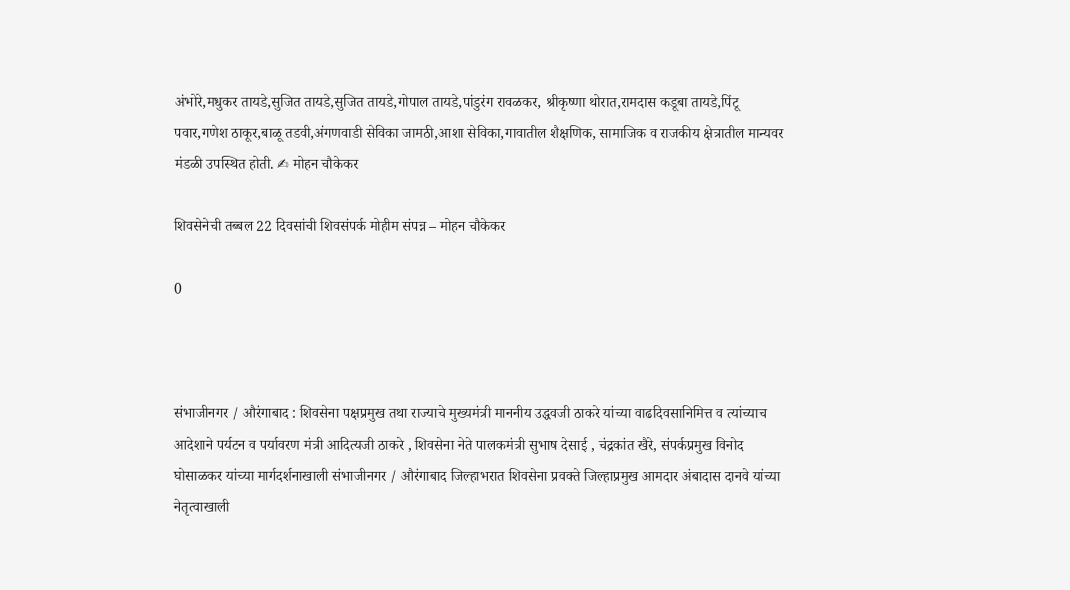अंभोरे,मधुकर तायडे,सुजित तायडे,सुजित तायडे,गोपाल तायडे,पांडुरंग रावळकर, श्रीकृष्णा थोरात,रामदास कडूबा तायडे,पिंटू पवार,गणेश ठाकूर,बाळू तडवी,अंगणवाडी सेविका जामठी,आशा सेविका,गावातील शैक्षणिक, सामाजिक व राजकीय क्षेत्रातील मान्यवर मंडळी उपस्थित होती. ✍ मोहन चौकेकर

शिवसेनेची तब्बल 22 दिवसांची शिवसंपर्क मोहीम संपन्न – मोहन चौकेकर

0



संभाजीनगर / औरंगाबाद : शिवसेना पक्षप्रमुख तथा राज्याचे मुख्यमंत्री माननीय उद्धवजी ठाकरे यांच्या वाढदिवसानिमित्त व त्यांच्याच आदेशाने पर्यटन व पर्यावरण मंत्री आदित्यजी ठाकरे , शिवसेना नेते पालकमंत्री सुभाष देसाई , चंद्रकांत खैरे, संपर्कप्रमुख विनोद घोसाळकर यांच्या मार्गदर्शनाखाली संभाजीनगर / औरंगाबाद जिल्हाभरात शिवसेना प्रवक्ते जिल्हाप्रमुख आमदार अंबादास दानवे यांच्या नेतृत्वाखाली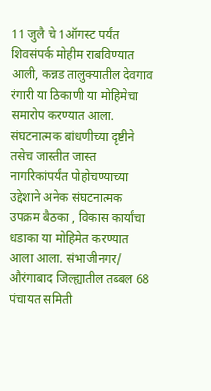11 जुलै चे 1ऑगस्ट पर्यंत शिवसंपर्क मोहीम राबविण्यात आली, कन्नड तालुक्यातील देवगाव रंगारी या ठिकाणी या मोहिमेचा समारोप करण्यात आला. संघटनात्मक बांधणीच्या दृष्टीने तसेच जास्तीत जास्त नागरिकांपर्यंत पोहोचण्याच्या उद्देशाने अनेक संघटनात्मक उपक्रम बैठका , विकास कार्यांचा धडाका या मोहिमेत करण्यात आला आला. संभाजीनगर/ औरंगाबाद जिल्ह्यातील तब्बल 68 पंचायत समिती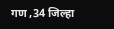गण ,34 जिल्हा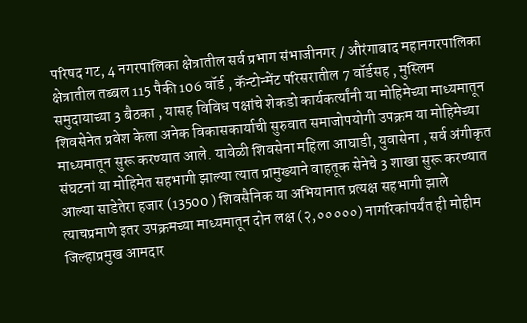परिषद गट, 4 नगरपालिका क्षेत्रातील सर्व प्रभाग संभाजीनगर / औरंगाबाद महानगरपालिका क्षेत्रातील तब्बल 115 पैकी 106 वॉर्ड , कॅन्टोन्मेंट परिसरातील 7 वॉर्डसह , मुस्लिम समुदायाच्या 3 बैठका , यासह विविध पक्षांचे शेकडो कार्यकर्त्यांनी या मोहिमेच्या माध्यमातून शिवसेनेत प्रवेश केला अनेक विकासकार्याची सुरुवात समाजोपयोगी उपक्रम या मोहिमेच्या माध्यमातून सुरू करण्यात आले. यावेळी शिवसेना महिला आघाडी, युवासेना , सर्व अंगीकृत संघटनां या मोहिमेत सहभागी झाल्या त्यात प्रामुख्याने वाहतूक सेनेचे 3 शाखा सुरू करण्यात आल्या साडेतेरा हजार (13500 ) शिवसैनिक या अभियानात प्रत्यक्ष सहभागी झाले त्याचप्रमाणे इतर उपक्रमच्या माध्यमातून दोन लक्ष (२,०००००) नागरिकांपर्यंत ही मोहीम जिल्हाप्रमुख आमदार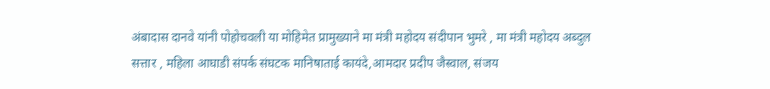अंबादास दानवे यांनी पोहोचवली या मोहिमेत प्रामुख्याने मा मंत्री महोदय संदीपान भुमरे , मा मंत्री महोदय अब्दुल सत्तार , महिला आघाडी संपर्क संघटक मानिषाताई कायंदे,आमदार प्रदीप जैस्वाल, संजय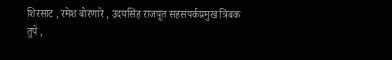शिरसाट , रमेश बोरणारे , उदयसिंह राजपूत सहसंपर्कप्रमुख त्रिंबक तुपे ,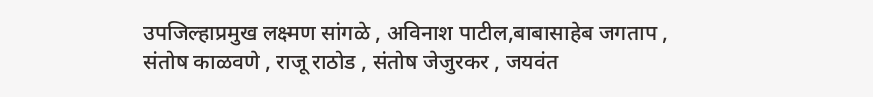उपजिल्हाप्रमुख लक्ष्मण सांगळे , अविनाश पाटील,बाबासाहेब जगताप , संतोष काळवणे , राजू राठोड , संतोष जेजुरकर , जयवंत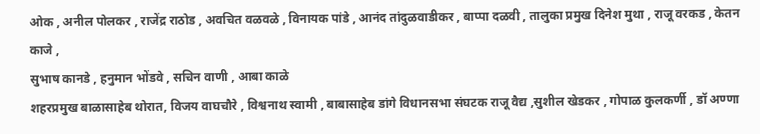ओक , अनील पोलकर , राजेंद्र राठोड , अवचित वळवळे , विनायक पांडे , आनंद तांदुळवाडीकर , बाप्पा दळवी , तालुका प्रमुख दिनेश मुथा , राजू वरकड , केतन काजे ,
सुभाष कानडे , हनुमान भोंडवे , सचिन वाणी , आबा काळे
शहरप्रमुख बाळासाहेब थोरात, विजय वाघचौरे , विश्वनाथ स्वामी , बाबासाहेब डांगे विधानसभा संघटक राजू वैद्य ,सुशील खेडकर , गोपाळ कुलकर्णी , डॉ अण्णा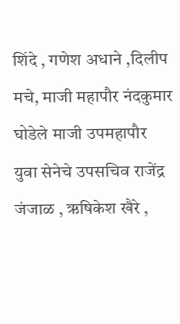शिंदे , गणेश अधाने ,दिलीप मचे, माजी महापौर नंदकुमार घोडेले माजी उपमहापौर
युवा सेनेचे उपसचिव राजेंद्र जंजाळ , ऋषिकेश खैरे ,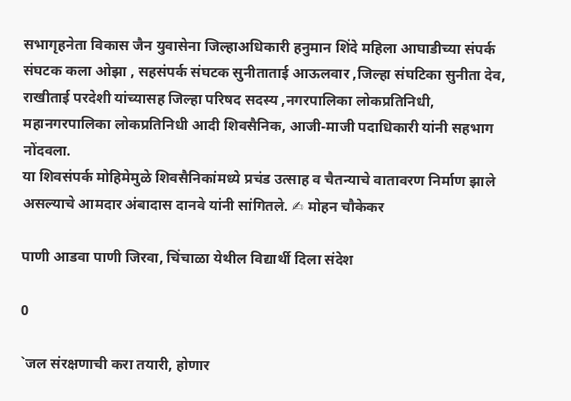सभागृहनेता विकास जैन युवासेना जिल्हाअधिकारी हनुमान शिंदे महिला आघाडीच्या संपर्क संघटक कला ओझा , सहसंपर्क संघटक सुनीताताई आऊलवार ,जिल्हा संघटिका सुनीता देव, राखीताई परदेशी यांच्यासह जिल्हा परिषद सदस्य ,नगरपालिका लोकप्रतिनिधी, महानगरपालिका लोकप्रतिनिधी आदी शिवसैनिक, आजी-माजी पदाधिकारी यांनी सहभाग नोंदवला.
या शिवसंपर्क मोहिमेमुळे शिवसैनिकांमध्ये प्रचंड उत्साह व चैतन्याचे वातावरण निर्माण झाले असल्याचे आमदार अंबादास दानवे यांनी सांगितले. ✍ मोहन चौकेकर

पाणी आडवा पाणी जिरवा, चिंचाळा येथील विद्यार्थी दिला संदेश

0

`जल संरक्षणाची करा तयारी, होणार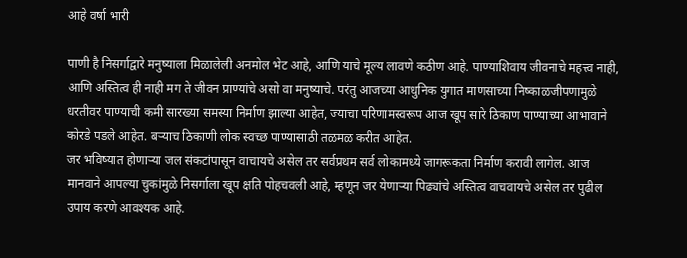आहे वर्षा भारी

पाणी है निसर्गाद्वारे मनुष्याला मिळालेली अनमोल भेट आहे, आणि याचे मूल्य लावणे कठीण आहे. पाण्याशिवाय जीवनाचे महत्त्व नाही, आणि अस्तित्व ही नाही मग ते जीवन प्राण्यांचे असो वा मनुष्याचे. परंतु आजच्या आधुनिक युगात माणसाच्या निष्काळजीपणामुळे  धरतीवर पाण्याची कमी सारख्या समस्या निर्माण झाल्या आहेत, ज्याचा परिणामस्वरूप आज खूप सारे ठिकाण पाण्याच्या आभावाने कोरडे पडले आहेत. बऱ्याच ठिकाणी लोक स्वच्छ पाण्यासाठी तळमळ करीत आहेत.
जर भविष्यात होणाऱ्या जल संकटांपासून वाचायचे असेल तर सर्वप्रथम सर्व लोकामध्ये जागरूकता निर्माण करावी लागेल. आज मानवाने आपल्या चुकांमुळे निसर्गाला खूप क्षति पोहचवली आहे, म्हणून जर येणाऱ्या पिढ्यांचे अस्तित्व वाचवायचे असेल तर पुढील उपाय करणे आवश्यक आहे.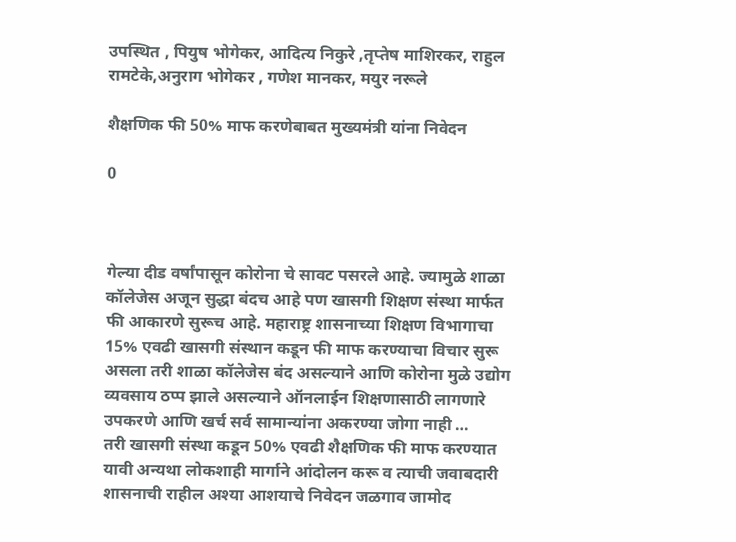उपस्थित , पियुष भोगेकर, आदित्य निकुरे ,तृप्तेष माशिरकर, राहुल रामटेके,अनुराग भोगेकर , गणेश मानकर, मयुर नरूले

शैक्षणिक फी 50% माफ करणेबाबत मुख्यमंत्री यांना निवेदन

0



गेल्या दीड वर्षांपासून कोरोना चे सावट पसरले आहे. ज्यामुळे शाळा कॉलेजेस अजून सुद्धा बंदच आहे पण खासगी शिक्षण संस्था मार्फत फी आकारणे सुरूच आहे. महाराष्ट्र शासनाच्या शिक्षण विभागाचा 15% एवढी खासगी संस्थान कडून फी माफ करण्याचा विचार सुरू असला तरी शाळा कॉलेजेस बंद असल्याने आणि कोरोना मुळे उद्योग व्यवसाय ठप्प झाले असल्याने ऑनलाईन शिक्षणासाठी लागणारे उपकरणे आणि खर्च सर्व सामान्यांना अकरण्या जोगा नाही …
तरी खासगी संस्था कडून 50% एवढी शैक्षणिक फी माफ करण्यात यावी अन्यथा लोकशाही मार्गाने आंदोलन करू व त्याची जवाबदारी शासनाची राहील अश्या आशयाचे निवेदन जळगाव जामोद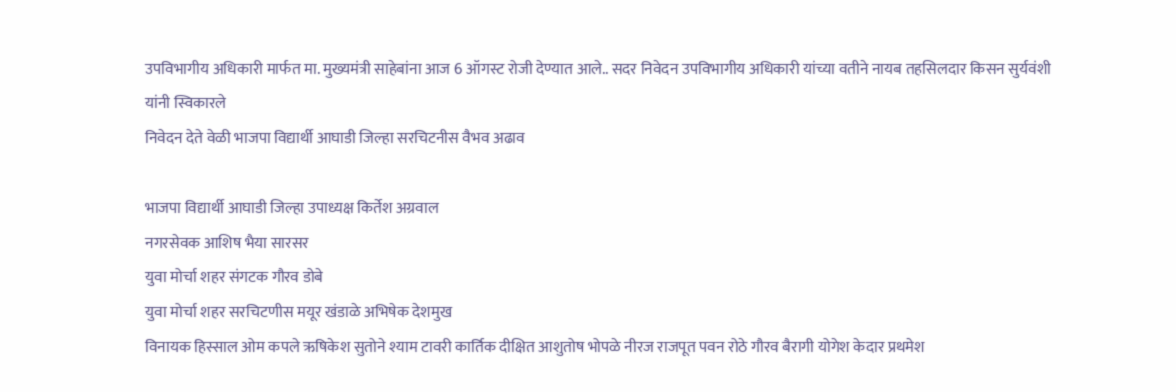उपविभागीय अधिकारी मार्फत मा. मुख्यमंत्री साहेबांना आज 6 ऑगस्ट रोजी देण्यात आले.. सदर निवेदन उपविभागीय अधिकारी यांच्या वतीने नायब तहसिलदार किसन सुर्यवंशी यांनी स्विकारले
निवेदन देते वेळी भाजपा विद्यार्थी आघाडी जिल्हा सरचिटनीस वैभव अढाव

भाजपा विद्यार्थी आघाडी जिल्हा उपाध्यक्ष किर्तेश अग्रवाल
नगरसेवक आशिष भैया सारसर
युवा मोर्चा शहर संगटक गौरव डोबे
युवा मोर्चा शहर सरचिटणीस मयूर खंडाळे अभिषेक देशमुख
विनायक हिस्साल ओम कपले ऋषिकेश सुतोने श्याम टावरी कार्तिक दीक्षित आशुतोष भोपळे नीरज राजपूत पवन रोठे गौरव बैरागी योगेश केदार प्रथमेश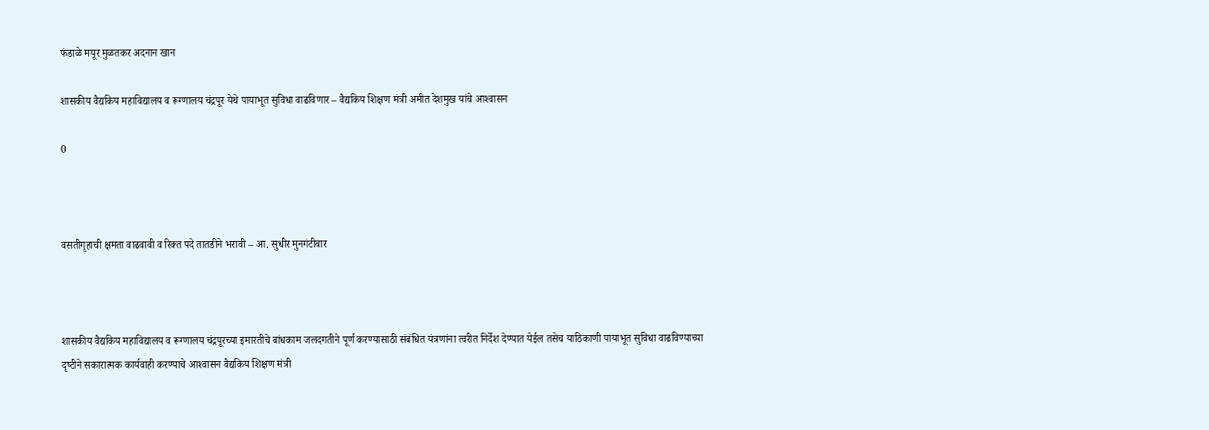फंडाळे मयूर मुळतकर अदनान खान

शासकीय वैद्यकिय महाविद्यालय व रूग्‍णालय चंद्रपूर येथे पायाभूत सुविधा वाढविणार – वैद्यकिय शिक्षण मंत्री अमीत देशमुख यांचे आश्‍वासन

0



वसतीगृहाची क्षमता वाढवावी व रिक्‍त पदे तातडीने भरावी – आ. सुधीर मुनगंटीवार



शासकीय वैद्यकिय महाविद्यालय व रूग्‍णालय चंद्रपूरच्‍या इमारतीचे बांधकाम जलदगतीने पूर्ण करण्‍यासाठी संबंधित यंत्रणांना त्‍वरीत निर्देश देण्‍यात येईल तसेच याठिकाणी पायाभूत सुविधा वाढविण्‍याच्‍या दृष्‍टीने सकारात्‍मक कार्यवाही करण्‍याचे आश्‍वासन वैद्यकिय शिक्षण मंत्री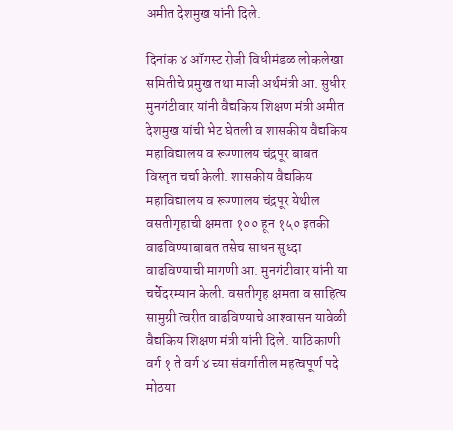अमीत देशमुख यांनी दिले.

दिनांक ४ ऑगस्‍ट रोजी विधीमंडळ लोकलेखा समितीचे प्रमुख तथा माजी अर्थमंत्री आ. सुधीर मुनगंटीवार यांनी वैद्यकिय शिक्षण मंत्री अमीत देशमुख यांची भेट घेतली व शासकीय वैद्यकिय महाविद्यालय व रूग्‍णालय चंद्रपूर बाबत विस्‍तृत चर्चा केली. शासकीय वैद्यकिय महाविद्यालय व रूग्‍णालय चंद्रपूर येथील वसतीगृहाची क्षमता १०० हून १५० इतकी वाढविण्‍याबाबत तसेच साधन सुध्‍दा वाढविण्‍याची मागणी आ. मुनगंटीवार यांनी या चर्चेदरम्‍यान केली. वसतीगृह क्षमता व साहित्‍य सामुग्री त्‍वरीत वाढविण्‍याचे आश्‍वासन यावेळी वैद्यकिय शिक्षण मंत्री यांनी दिले. याठिकाणी वर्ग १ ते वर्ग ४ च्‍या संवर्गातील महत्‍वपूर्ण पदे मोठया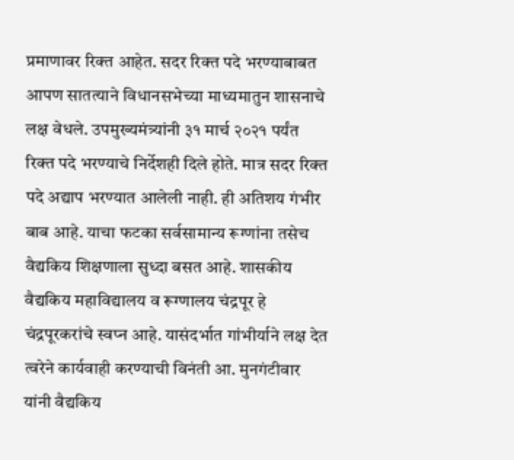प्रमाणावर रिक्‍त आहेत. सदर रिक्‍त पदे भरण्‍याबाबत आपण सातत्‍याने विधानसभेच्‍या माध्‍यमातुन शासनाचे लक्ष वेधले. उपमुख्‍यमंत्र्यांनी ३१ मार्च २०२१ पर्यंत रिक्‍त पदे भरण्‍याचे निर्देशही दिले होते. मात्र सदर रिक्‍त पदे अद्याप भरण्‍यात आलेली नाही. ही अतिशय गंभीर बाब आहे. याचा फटका सर्वसामान्‍य रूग्‍णांना तसेच वैद्यकिय शिक्षणाला सुध्‍दा बसत आहे. शासकीय वैद्यकिय महाविद्यालय व रूग्‍णालय चंद्रपूर हे चंद्रपूरकरांचे स्‍वप्‍न आहे. यासंदर्भात गांभीर्याने लक्ष देत त्‍वरेने कार्यवाही करण्‍याची विनंती आ. मुनगंटीवार यांनी वैद्यकिय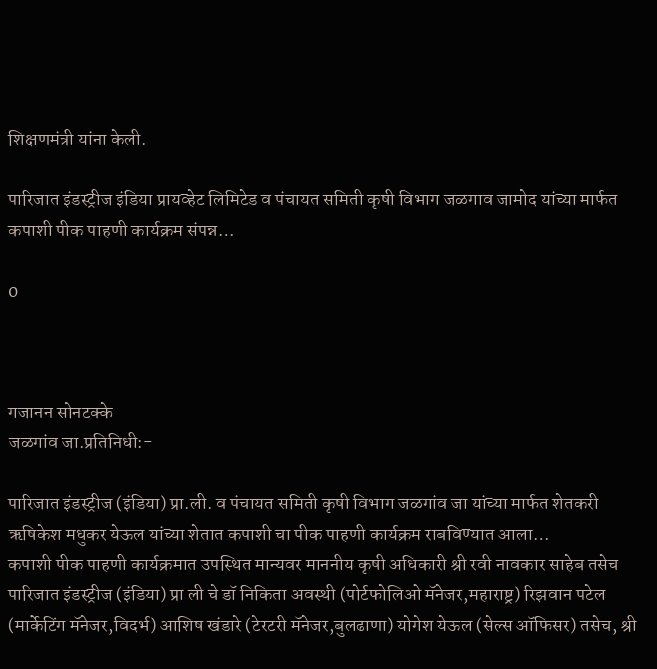शिक्षणमंत्री यांना केली.

पारिजात इंडस्ट्रीज इंडिया प्रायव्हेट लिमिटेड व पंचायत समिती कृषी विभाग जळगाव जामोद यांच्या मार्फत कपाशी पीक पाहणी कार्यक्रम संपन्न…

0



गजानन सोनटक्के
जळगांव जा.प्रतिनिधी:-

पारिजात इंडस्ट्रीज (इंडिया) प्रा.ली. व पंचायत समिती कृषी विभाग जळगांव जा यांच्या मार्फत शेतकरी ऋषिकेश मधुकर येऊल यांच्या शेतात कपाशी चा पीक पाहणी कार्यक्रम राबविण्यात आला…
कपाशी पीक पाहणी कार्यक्रमात उपस्थित मान्यवर माननीय कृषी अधिकारी श्री रवी नावकार साहेब तसेच पारिजात इंडस्ट्रीज (इंडिया) प्रा ली चे डॉ निकिता अवस्थी (पोर्टफोलिओ मॅनेजर,महाराष्ट्र) रिझवान पटेल (मार्केटिंग मॅनेजर,विदर्भ) आशिष खंडारे (टेरटरी मॅनेजर,बुलढाणा) योगेश येऊल (सेल्स ऑफिसर) तसेच, श्री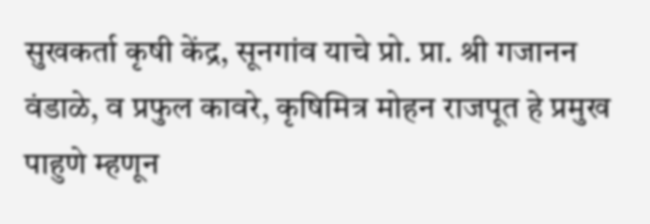सुखकर्ता कृषी केंद्र, सूनगांव याचे प्रो. प्रा. श्री गजानन वंडाळे, व प्रफुल कावरे, कृषिमित्र मोहन राजपूत हे प्रमुख पाहुणे म्हणून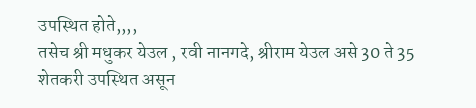उपस्थित होते,,,,
तसेच श्री मधुकर येउल , रवी नानगदे, श्रीराम येउल असे 30 ते 35 शेतकरी उपस्थित असून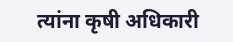त्यांना कृषी अधिकारी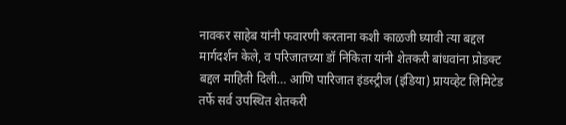नावकर साहेब यांनी फवारणी करताना कशी काळजी घ्यावी त्या बद्दल मार्गदर्शन केले, व परिजातच्या डॉ निकिता यांनी शेतकरी बांधवांना प्रोडक्ट बद्दल माहिती दिली… आणि पारिजात इंडस्ट्रीज (इंडिया) प्रायव्हेट लिमिटेड तर्फे सर्व उपस्थित शेतकरी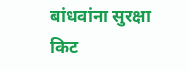बांधवांना सुरक्षा किट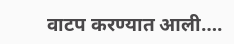वाटप करण्यात आली….